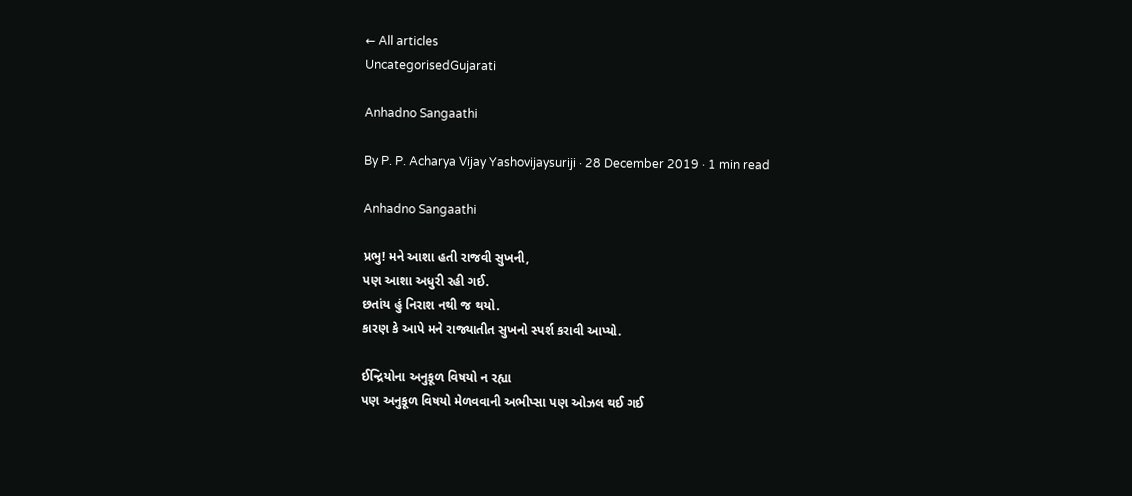← All articles
UncategorisedGujarati

Anhadno Sangaathi

By P. P. Acharya Vijay Yashovijaysuriji · 28 December 2019 · 1 min read

Anhadno Sangaathi

પ્રભુ! મને આશા હતી રાજવી સુખની,
પણ આશા અધુરી રહી ગઈ.
છતાંય હું નિરાશ નથી જ થયો.
કારણ કે આપે મને રાજ્યાતીત સુખનો સ્પર્શ કરાવી આપ્યો.

ઈન્દ્રિયોના અનુકૂળ વિષયો ન રહ્યા
પણ અનુકૂળ વિષયો મેળવવાની અભીપ્સા પણ ઓઝલ થઈ ગઈ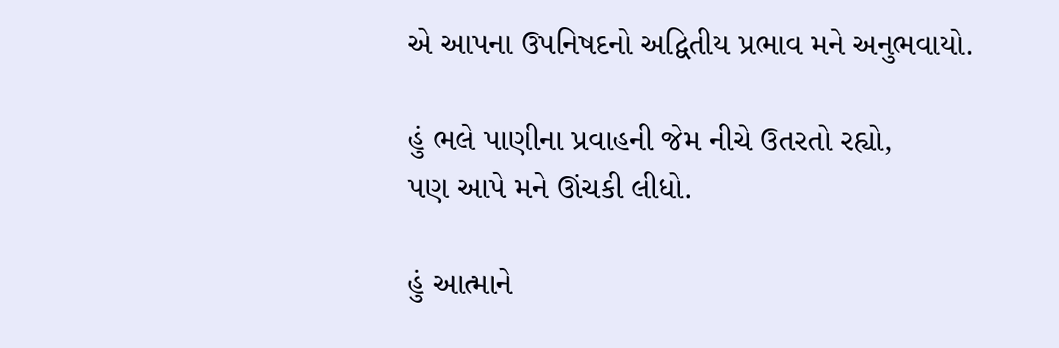એ આપના ઉપનિષદનો અદ્વિતીય પ્રભાવ મને અનુભવાયો.

હું ભલે પાણીના પ્રવાહની જેમ નીચે ઉતરતો રહ્યો,
પણ આપે મને ઊંચકી લીધો.

હું આત્માને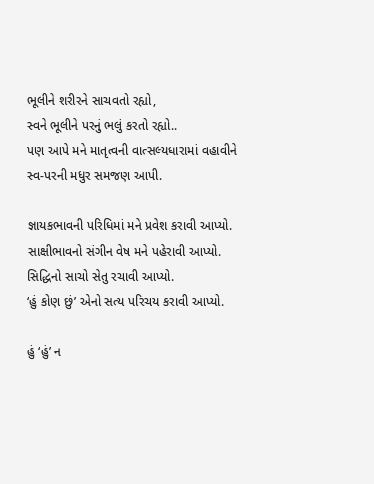ભૂલીને શરીરને સાચવતો રહ્યો,
સ્વને ભૂલીને પરનું ભલું કરતો રહ્યો..
પણ આપે મને માતૃત્વની વાત્સલ્યધારામાં વહાવીને
સ્વ-પરની મધુર સમજણ આપી.

જ્ઞાયકભાવની પરિધિમાં મને પ્રવેશ કરાવી આપ્યો.
સાક્ષીભાવનો સંગીન વેષ મને પહેરાવી આપ્યો.
સિદ્ધિનો સાચો સેતુ રચાવી આપ્યો.
‘હું કોણ છું’ એનો સત્ય પરિચય કરાવી આપ્યો.

હું ‘હું’ ન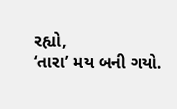રહ્યો,
‘તારા’ મય બની ગયો.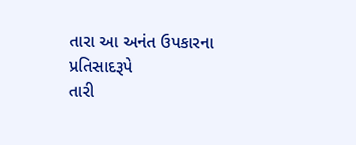તારા આ અનંત ઉપકારના પ્રતિસાદરૂપે
તારી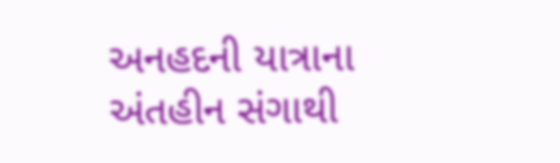અનહદની યાત્રાના અંતહીન સંગાથી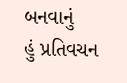બનવાનું
હું પ્રતિવચન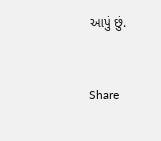આપું છું.


Share